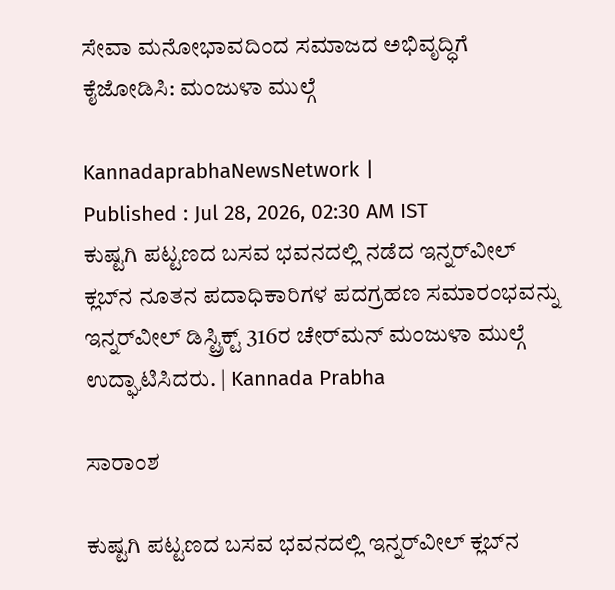ಸೇವಾ ಮನೋಭಾವದಿಂದ ಸಮಾಜದ ಅಭಿವೃದ್ಧಿಗೆ ಕೈಜೋಡಿಸಿ: ಮಂಜುಳಾ ಮುಲ್ಗೆ

KannadaprabhaNewsNetwork |
Published : Jul 28, 2026, 02:30 AM IST
ಕುಷ್ಟಗಿ ಪಟ್ಟಣದ ಬಸವ ಭವನದಲ್ಲಿ ನಡೆದ ಇನ್ನರ್‌ವೀಲ್ ಕ್ಲಬ್‌ನ ನೂತನ ಪದಾಧಿಕಾರಿಗಳ ಪದಗ್ರಹಣ ಸಮಾರಂಭವನ್ನು ಇನ್ನರ್‌ವೀಲ್ ಡಿಸ್ಟ್ರಿಕ್ಟ್ 316ರ ಚೇರ್‌ಮನ್ ಮಂಜುಳಾ ಮುಲ್ಗೆ ಉದ್ಘಾಟಿಸಿದರು. | Kannada Prabha

ಸಾರಾಂಶ

ಕುಷ್ಟಗಿ ಪಟ್ಟಣದ ಬಸವ ಭವನದಲ್ಲಿ ಇನ್ನರ್‌ವೀಲ್ ಕ್ಲಬ್‌ನ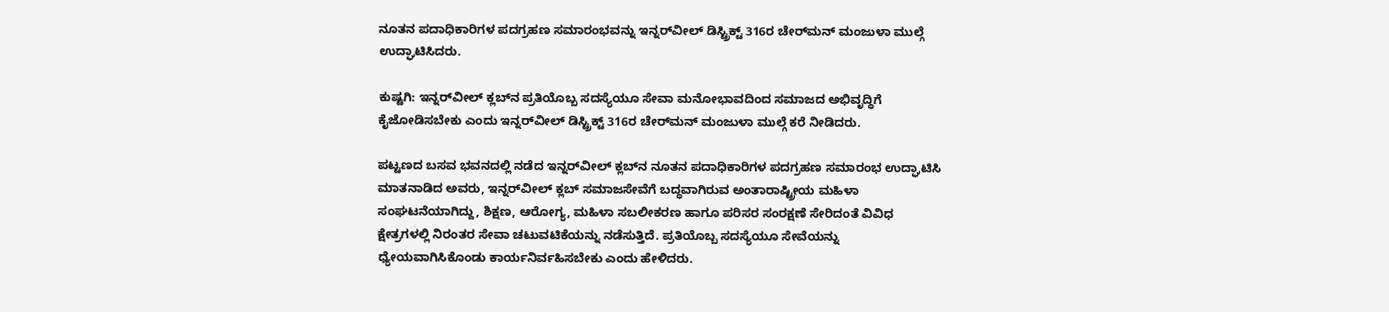ನೂತನ ಪದಾಧಿಕಾರಿಗಳ ಪದಗ್ರಹಣ ಸಮಾರಂಭವನ್ನು ಇನ್ನರ್‌ವೀಲ್ ಡಿಸ್ಟ್ರಿಕ್ಟ್ 316ರ ಚೇರ್‌ಮನ್ ಮಂಜುಳಾ ಮುಲ್ಗೆ ಉದ್ಘಾಟಿಸಿದರು.

ಕುಷ್ಟಗಿ: ಇನ್ನರ್‌ವೀಲ್ ಕ್ಲಬ್‌ನ ಪ್ರತಿಯೊಬ್ಬ ಸದಸ್ಯೆಯೂ ಸೇವಾ ಮನೋಭಾವದಿಂದ ಸಮಾಜದ ಅಭಿವೃದ್ಧಿಗೆ ಕೈಜೋಡಿಸಬೇಕು ಎಂದು ಇನ್ನರ್‌ವೀಲ್ ಡಿಸ್ಟ್ರಿಕ್ಟ್ 316ರ ಚೇರ್‌ಮನ್ ಮಂಜುಳಾ ಮುಲ್ಗೆ ಕರೆ ನೀಡಿದರು.

ಪಟ್ಟಣದ ಬಸವ ಭವನದಲ್ಲಿ ನಡೆದ ಇನ್ನರ್‌ವೀಲ್ ಕ್ಲಬ್‌ನ ನೂತನ ಪದಾಧಿಕಾರಿಗಳ ಪದಗ್ರಹಣ ಸಮಾರಂಭ ಉದ್ಘಾಟಿಸಿ ಮಾತನಾಡಿದ ಅವರು, ಇನ್ನರ್‌ವೀಲ್ ಕ್ಲಬ್ ಸಮಾಜಸೇವೆಗೆ ಬದ್ಧವಾಗಿರುವ ಅಂತಾರಾಷ್ಟ್ರೀಯ ಮಹಿಳಾ ಸಂಘಟನೆಯಾಗಿದ್ದು, ಶಿಕ್ಷಣ, ಆರೋಗ್ಯ, ಮಹಿಳಾ ಸಬಲೀಕರಣ ಹಾಗೂ ಪರಿಸರ ಸಂರಕ್ಷಣೆ ಸೇರಿದಂತೆ ವಿವಿಧ ಕ್ಷೇತ್ರಗಳಲ್ಲಿ ನಿರಂತರ ಸೇವಾ ಚಟುವಟಿಕೆಯನ್ನು ನಡೆಸುತ್ತಿದೆ. ಪ್ರತಿಯೊಬ್ಬ ಸದಸ್ಯೆಯೂ ಸೇವೆಯನ್ನು ಧ್ಯೇಯವಾಗಿಸಿಕೊಂಡು ಕಾರ್ಯನಿರ್ವಹಿಸಬೇಕು ಎಂದು ಹೇಳಿದರು.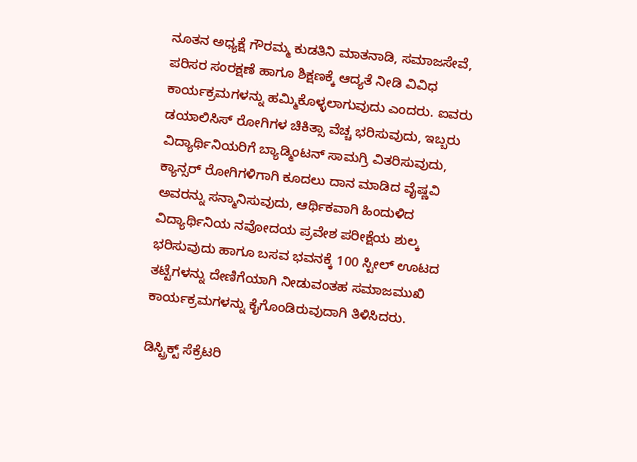ನೂತನ ಅಧ್ಯಕ್ಷೆ ಗೌರಮ್ಮ ಕುಡತಿನಿ ಮಾತನಾಡಿ, ಸಮಾಜಸೇವೆ, ಪರಿಸರ ಸಂರಕ್ಷಣೆ ಹಾಗೂ ಶಿಕ್ಷಣಕ್ಕೆ ಆದ್ಯತೆ ನೀಡಿ ವಿವಿಧ ಕಾರ್ಯಕ್ರಮಗಳನ್ನು ಹಮ್ಮಿಕೊಳ್ಳಲಾಗುವುದು ಎಂದರು. ಐವರು ಡಯಾಲಿಸಿಸ್ ರೋಗಿಗಳ ಚಿಕಿತ್ಸಾ ವೆಚ್ಚ ಭರಿಸುವುದು, ಇಬ್ಬರು ವಿದ್ಯಾರ್ಥಿನಿಯರಿಗೆ ಬ್ಯಾಡ್ಮಿಂಟನ್ ಸಾಮಗ್ರಿ ವಿತರಿಸುವುದು, ಕ್ಯಾನ್ಸರ್ ರೋಗಿಗಳಿಗಾಗಿ ಕೂದಲು ದಾನ ಮಾಡಿದ ವೈಷ್ಣವಿ ಅವರನ್ನು ಸನ್ಮಾನಿಸುವುದು, ಆರ್ಥಿಕವಾಗಿ ಹಿಂದುಳಿದ ವಿದ್ಯಾರ್ಥಿನಿಯ ನವೋದಯ ಪ್ರವೇಶ ಪರೀಕ್ಷೆಯ ಶುಲ್ಕ ಭರಿಸುವುದು ಹಾಗೂ ಬಸವ ಭವನಕ್ಕೆ 100 ಸ್ಟೀಲ್ ಊಟದ ತಟ್ಟೆಗಳನ್ನು ದೇಣಿಗೆಯಾಗಿ ನೀಡುವಂತಹ ಸಮಾಜಮುಖಿ ಕಾರ್ಯಕ್ರಮಗಳನ್ನು ಕೈಗೊಂಡಿರುವುದಾಗಿ ತಿಳಿಸಿದರು.

ಡಿಸ್ಟ್ರಿಕ್ಟ್ ಸೆಕ್ರೆಟರಿ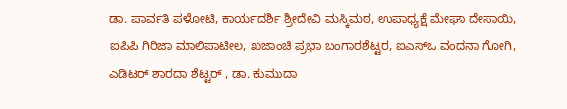ಡಾ. ಪಾರ್ವತಿ ಪಳೋಟಿ, ಕಾರ್ಯದರ್ಶಿ ಶ್ರೀದೇವಿ ಮಸ್ಕಿಮಠ, ಉಪಾಧ್ಯಕ್ಷೆ ಮೇಘಾ ದೇಸಾಯಿ, ಐಪಿಪಿ ಗಿರಿಜಾ ಮಾಲಿಪಾಟೀಲ, ಖಜಾಂಚಿ ಪ್ರಭಾ ಬಂಗಾರಶೆಟ್ಟರ, ಐಎಸ್‌ಒ ವಂದನಾ ಗೋಗಿ, ಎಡಿಟರ್ ಶಾರದಾ ಶೆಟ್ಟರ್ , ಡಾ. ಕುಮುದಾ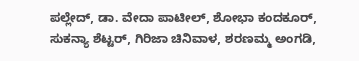ಪಲ್ಲೇದ್, ಡಾ. ವೇದಾ ಪಾಟೀಲ್, ಶೋಭಾ ಕಂದಕೂರ್, ಸುಕನ್ಯಾ ಶೆಟ್ಟರ್, ಗಿರಿಜಾ ಚಿನಿವಾಳ, ಶರಣಮ್ಮ ಅಂಗಡಿ,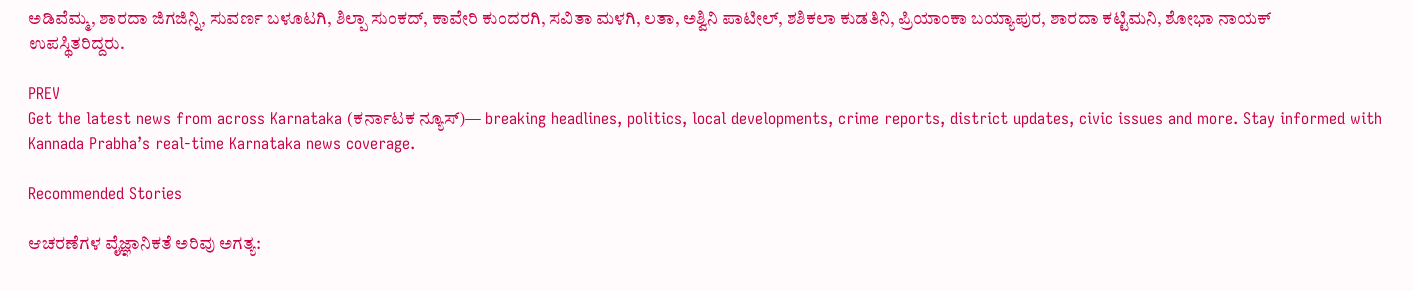ಅಡಿವೆಮ್ಮ, ಶಾರದಾ ಜಿಗಜಿನ್ನಿ, ಸುವರ್ಣ ಬಳೂಟಗಿ, ಶಿಲ್ಪಾ ಸುಂಕದ್, ಕಾವೇರಿ ಕುಂದರಗಿ, ಸವಿತಾ ಮಳಗಿ, ಲತಾ, ಅಶ್ವಿನಿ ಪಾಟೀಲ್, ಶಶಿಕಲಾ ಕುಡತಿನಿ, ಪ್ರಿಯಾಂಕಾ ಬಯ್ಯಾಪುರ, ಶಾರದಾ ಕಟ್ಟಿಮನಿ, ಶೋಭಾ ನಾಯಕ್ ಉಪಸ್ಥಿತರಿದ್ದರು.

PREV
Get the latest news from across Karnataka (ಕರ್ನಾಟಕ ನ್ಯೂಸ್)— breaking headlines, politics, local developments, crime reports, district updates, civic issues and more. Stay informed with Kannada Prabha’s real‑time Karnataka news coverage.

Recommended Stories

ಆಚರಣೆಗಳ ವೈಜ್ಞಾನಿಕತೆ ಅರಿವು ಅಗತ್ಯ: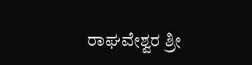ರಾಘವೇಶ್ವರ ಶ್ರೀ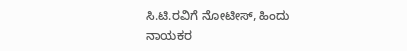ಸಿ.ಟಿ.ರವಿಗೆ ನೋಟೀಸ್, ಹಿಂದು ನಾಯಕರ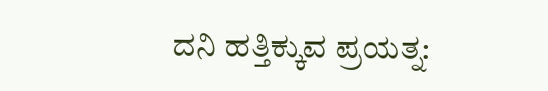ದನಿ ಹತ್ತಿಕ್ಕುವ ಪ್ರಯತ್ನ: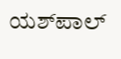ಯಶ್‌ಪಾಲ್